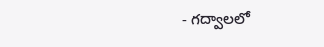- గద్వాలలో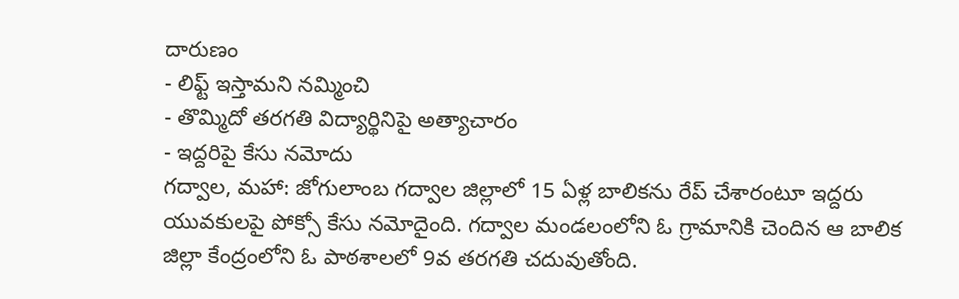దారుణం
- లిఫ్ట్ ఇస్తామని నమ్మించి
- తొమ్మిదో తరగతి విద్యార్థినిపై అత్యాచారం
- ఇద్దరిపై కేసు నమోదు
గద్వాల, మహా: జోగులాంబ గద్వాల జిల్లాలో 15 ఏళ్ల బాలికను రేప్ చేశారంటూ ఇద్దరు యువకులపై పోక్సో కేసు నమోదైంది. గద్వాల మండలంలోని ఓ గ్రామానికి చెందిన ఆ బాలిక జిల్లా కేంద్రంలోని ఓ పాఠశాలలో 9వ తరగతి చదువుతోంది.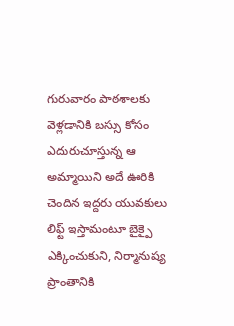గురువారం పాఠశాలకు వెళ్లడానికి బస్సు కోసం ఎదురుచూస్తున్న ఆ అమ్మాయిని అదే ఊరికి చెందిన ఇద్దరు యువకులు లిఫ్ట్ ఇస్తామంటూ బైక్పై ఎక్కించుకుని, నిర్మానుష్య ప్రాంతానికి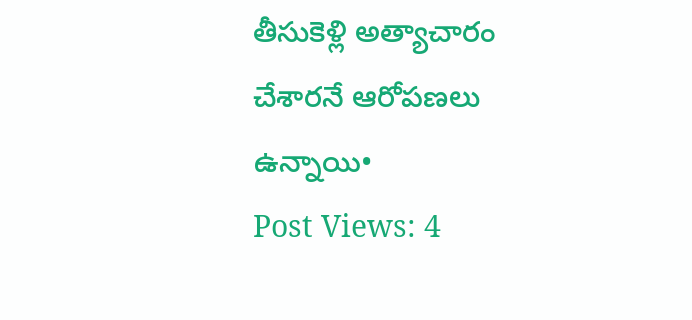తీసుకెళ్లి అత్యాచారం చేశారనే ఆరోపణలు ఉన్నాయి•
Post Views: 4